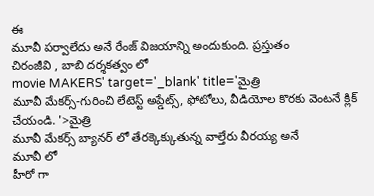ఈ
మూవీ పర్వాలేదు అనే రేంజ్ విజయాన్ని అందుకుంది. ప్రస్తుతం
చిరంజీవి , బాబి దర్శకత్వం లో
movie MAKERS' target='_blank' title='మైత్రి
మూవీ మేకర్స్-గురించి లేటెస్ట్ అప్డేట్స్, ఫోటోలు, వీడియోల కొరకు వెంటనే క్లిక్ చేయండి. '>మైత్రి
మూవీ మేకర్స్ బ్యానర్ లో తేరక్కెక్కుతున్న వాల్తేరు వీరయ్య అనే
మూవీ లో
హీరో గా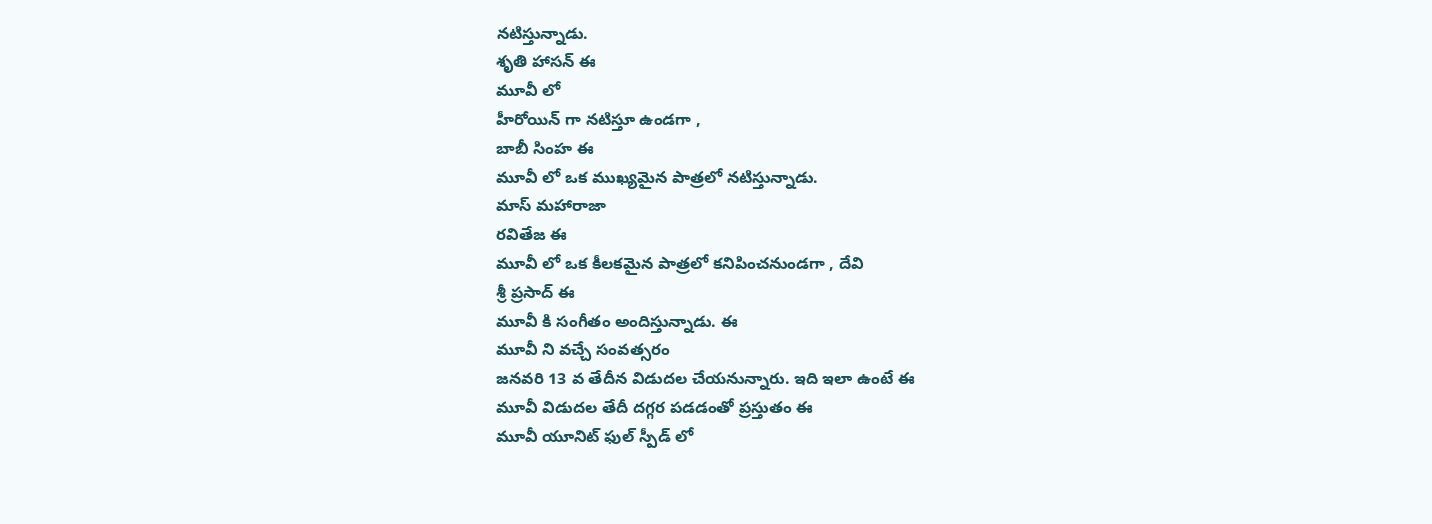నటిస్తున్నాడు.
శృతి హాసన్ ఈ
మూవీ లో
హీరోయిన్ గా నటిస్తూ ఉండగా ,
బాబీ సింహ ఈ
మూవీ లో ఒక ముఖ్యమైన పాత్రలో నటిస్తున్నాడు.
మాస్ మహారాజా
రవితేజ ఈ
మూవీ లో ఒక కీలకమైన పాత్రలో కనిపించనుండగా , దేవి
శ్రీ ప్రసాద్ ఈ
మూవీ కి సంగీతం అందిస్తున్నాడు. ఈ
మూవీ ని వచ్చే సంవత్సరం
జనవరి 13 వ తేదీన విడుదల చేయనున్నారు. ఇది ఇలా ఉంటే ఈ
మూవీ విడుదల తేదీ దగ్గర పడడంతో ప్రస్తుతం ఈ
మూవీ యూనిట్ ఫుల్ స్పీడ్ లో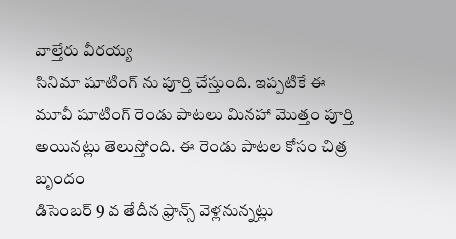వాల్తేరు వీరయ్య
సినిమా షూటింగ్ ను పూర్తి చేస్తుంది. ఇప్పటికే ఈ
మూవీ షూటింగ్ రెండు పాటలు మినహా మొత్తం పూర్తి అయినట్లు తెలుస్తోంది. ఈ రెండు పాటల కోసం చిత్ర బృందం
డిసెంబర్ 9 వ తేదీన ఫ్రాన్స్ వెళ్లనున్నట్లు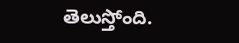తెలుస్తోంది.